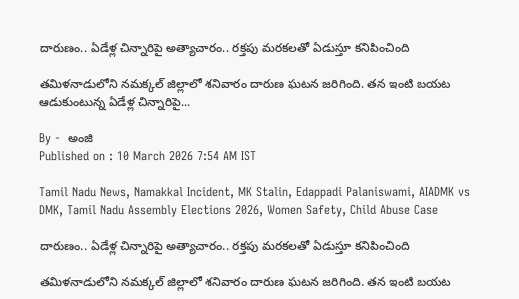దారుణం.. ఏడేళ్ల చిన్నారిపై అత్యాచారం.. రక్తపు మరకలతో ఏడుస్తూ కనిపించింది

తమిళనాడులోని నమక్కల్ జిల్లాలో శనివారం దారుణ ఘటన జరిగింది. తన ఇంటి బయట ఆడుకుంటున్న ఏడేళ్ల చిన్నారిపై...

By -  అంజి
Published on : 10 March 2026 7:54 AM IST

Tamil Nadu News, Namakkal Incident, MK Stalin, Edappadi Palaniswami, AIADMK vs DMK, Tamil Nadu Assembly Elections 2026, Women Safety, Child Abuse Case

దారుణం.. ఏడేళ్ల చిన్నారిపై అత్యాచారం.. రక్తపు మరకలతో ఏడుస్తూ కనిపించింది

తమిళనాడులోని నమక్కల్ జిల్లాలో శనివారం దారుణ ఘటన జరిగింది. తన ఇంటి బయట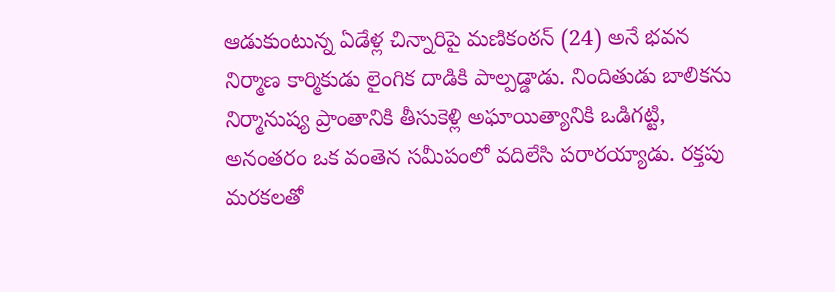ఆడుకుంటున్న ఏడేళ్ల చిన్నారిపై మణికంఠన్ (24) అనే భవన నిర్మాణ కార్మికుడు లైంగిక దాడికి పాల్పడ్డాడు. నిందితుడు బాలికను నిర్మానుష్య ప్రాంతానికి తీసుకెళ్లి అఘాయిత్యానికి ఒడిగట్టి, అనంతరం ఒక వంతెన సమీపంలో వదిలేసి పరారయ్యాడు. రక్తపు మరకలతో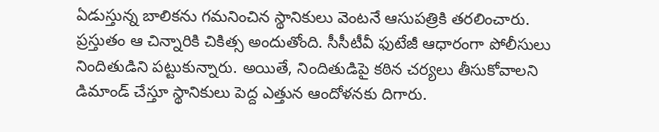ఏడుస్తున్న బాలికను గమనించిన స్థానికులు వెంటనే ఆసుపత్రికి తరలించారు. ప్రస్తుతం ఆ చిన్నారికి చికిత్స అందుతోంది. సీసీటీవీ ఫుటేజీ ఆధారంగా పోలీసులు నిందితుడిని పట్టుకున్నారు. అయితే, నిందితుడిపై కఠిన చర్యలు తీసుకోవాలని డిమాండ్ చేస్తూ స్థానికులు పెద్ద ఎత్తున ఆందోళనకు దిగారు.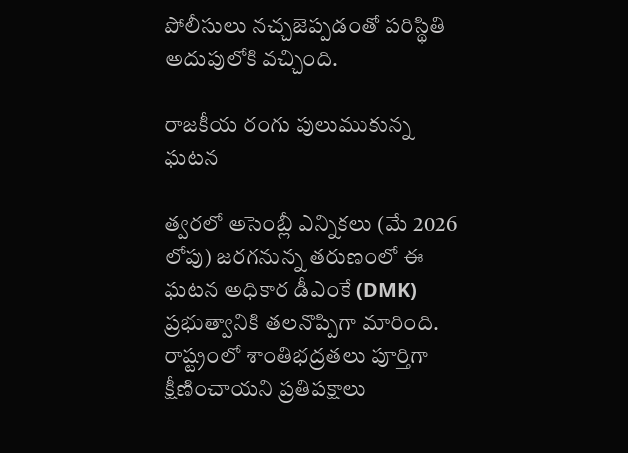పోలీసులు నచ్చజెప్పడంతో పరిస్థితి అదుపులోకి వచ్చింది.

రాజకీయ రంగు పులుముకున్న ఘటన

త్వరలో అసెంబ్లీ ఎన్నికలు (మే 2026 లోపు) జరగనున్న తరుణంలో ఈ ఘటన అధికార డీఎంకే (DMK) ప్రభుత్వానికి తలనొప్పిగా మారింది. రాష్ట్రంలో శాంతిభద్రతలు పూర్తిగా క్షీణించాయని ప్రతిపక్షాలు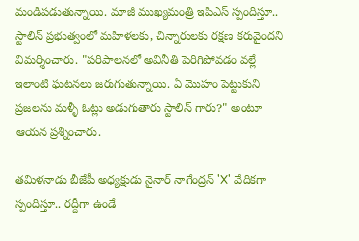మండిపడుతున్నాయి. మాజీ ముఖ్యమంత్రి ఇపిఎస్ స్పందిస్తూ.. స్టాలిన్ ప్రభుత్వంలో మహిళలకు, చిన్నారులకు రక్షణ కరువైందని విమర్శించారు. "పరిపాలనలో అవినీతి పెరిగిపోవడం వల్లే ఇలాంటి ఘటనలు జరుగుతున్నాయి. ఏ మొహం పెట్టుకుని ప్రజలను మళ్ళీ ఓట్లు అడుగుతారు స్టాలిన్ గారు?" అంటూ ఆయన ప్రశ్నించారు.

తమిళనాడు బీజేపీ అధ్యక్షుడు నైనార్ నాగేంద్రన్ 'X' వేదికగా స్పందిస్తూ.. రద్దీగా ఉండే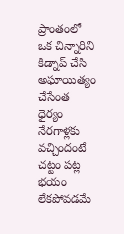ప్రాంతంలో ఒక చిన్నారిని కిడ్నాప్ చేసి అఘాయిత్యం చేసేంత ధైర్యం నేరగాళ్లకు వచ్చిందంటే చట్టం పట్ల భయం లేకపోవడమే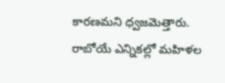కారణమని ధ్వజమెత్తారు. రాబోయే ఎన్నికల్లో మహిళల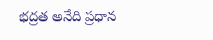భద్రత అనేది ప్రధాన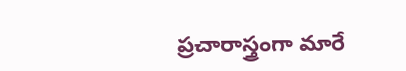ప్రచారాస్త్రంగా మారే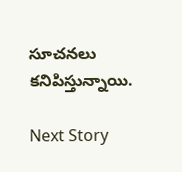సూచనలు కనిపిస్తున్నాయి.

Next Story